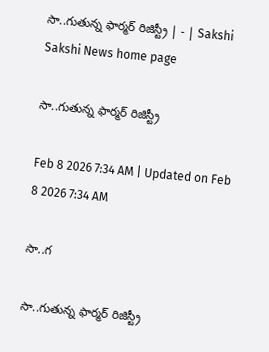సా..గుతున్న ఫార్మర్‌ రిజిస్ట్రీ | - | Sakshi
Sakshi News home page

సా..గుతున్న ఫార్మర్‌ రిజిస్ట్రీ

Feb 8 2026 7:34 AM | Updated on Feb 8 2026 7:34 AM

సా..గ

సా..గుతున్న ఫార్మర్‌ రిజిస్ట్రీ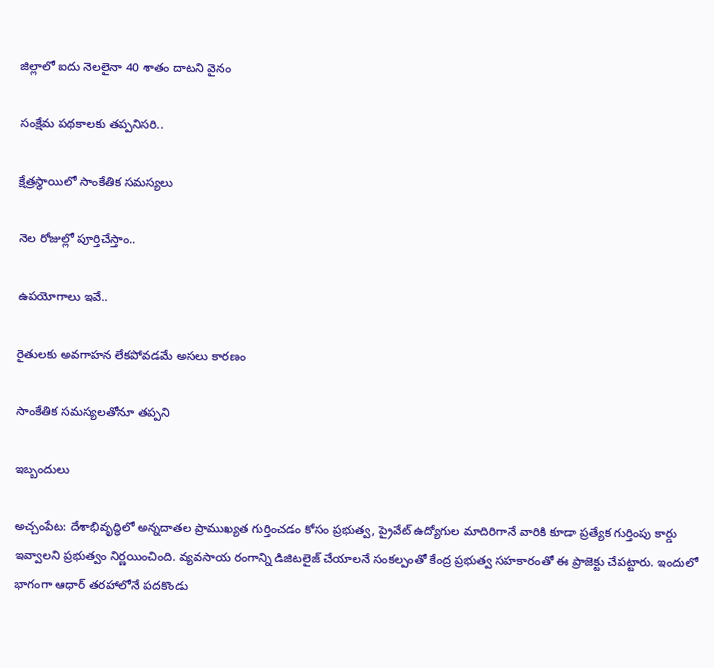జిల్లాలో ఐదు నెలలైనా 40 శాతం దాటని వైనం

సంక్షేమ పథకాలకు తప్పనిసరి..

క్షేత్రస్థాయిలో సాంకేతిక సమస్యలు

నెల రోజుల్లో పూర్తిచేస్తాం..

ఉపయోగాలు ఇవే..

రైతులకు అవగాహన లేకపోవడమే అసలు కారణం

సాంకేతిక సమస్యలతోనూ తప్పని

ఇబ్బందులు

అచ్చంపేట: దేశాభివృద్ధిలో అన్నదాతల ప్రాముఖ్యత గుర్తించడం కోసం ప్రభుత్వ, ప్రైవేట్‌ ఉద్యోగుల మాదిరిగానే వారికి కూడా ప్రత్యేక గుర్తింపు కార్డు ఇవ్వాలని ప్రభుత్వం నిర్ణయించింది. వ్యవసాయ రంగాన్ని డిజిటలైజ్‌ చేయాలనే సంకల్పంతో కేంద్ర ప్రభుత్వ సహకారంతో ఈ ప్రాజెక్టు చేపట్టారు. ఇందులో భాగంగా ఆధార్‌ తరహాలోనే పదకొండు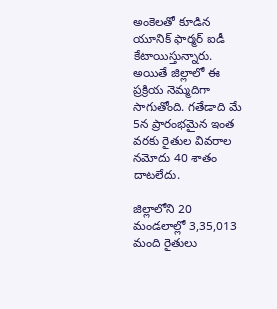అంకెలతో కూడిన యూనిక్‌ ఫార్మర్‌ ఐడీ కేటాయిస్తున్నారు. అయితే జిల్లాలో ఈ ప్రక్రియ నెమ్మదిగా సాగుతోంది. గతేడాది మే 5న ప్రారంభమైన ఇంత వరకు రైతుల వివరాల నమోదు 40 శాతం దాటలేదు.

జిల్లాలోని 20 మండలాల్లో 3,35,013 మంది రైతులు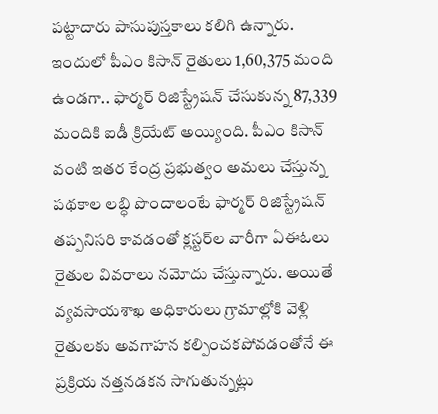పట్టాదారు పాసుపుస్తకాలు కలిగి ఉన్నారు. ఇందులో పీఎం కిసాన్‌ రైతులు 1,60,375 మంది ఉండగా.. ఫార్మర్‌ రిజిస్ట్రేషన్‌ చేసుకున్న 87,339 మందికి ఐడీ క్రియేట్‌ అయ్యింది. పీఎం కిసాన్‌ వంటి ఇతర కేంద్ర ప్రభుత్వం అమలు చేస్తున్న పథకాల లబ్ధి పొందాలంటే ఫార్మర్‌ రిజిస్ట్రేషన్‌ తప్పనిసరి కావడంతో క్లస్టర్‌ల వారీగా ఏఈఓలు రైతుల వివరాలు నమోదు చేస్తున్నారు. అయితే వ్యవసాయశాఖ అధికారులు గ్రామాల్లోకి వెళ్లి రైతులకు అవగాహన కల్పించకపోవడంతోనే ఈ ప్రక్రియ నత్తనడకన సాగుతున్నట్లు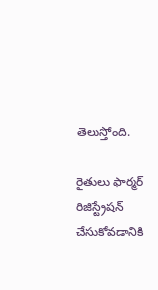తెలుస్తోంది.

రైతులు ఫార్మర్‌ రిజిస్ట్రేషన్‌ చేసుకోవడానికి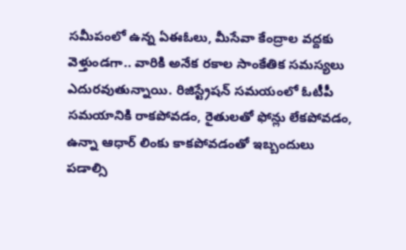సమీపంలో ఉన్న ఏఈఓలు, మీసేవా కేంద్రాల వద్దకు వెళ్తుండగా.. వారికి అనేక రకాల సాంకేతిక సమస్యలు ఎదురవుతున్నాయి. రిజిస్ట్రేషన్‌ సమయంలో ఓటీపీ సమయానికి రాకపోవడం, రైతులతో ఫోన్లు లేకపోవడం, ఉన్నా ఆధార్‌ లింకు కాకపోవడంతో ఇబ్బందులు పడాల్సి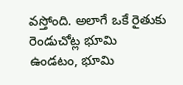వస్తోంది. అలాగే ఒకే రైతుకు రెండుచోట్ల భూమి ఉండటం, భూమి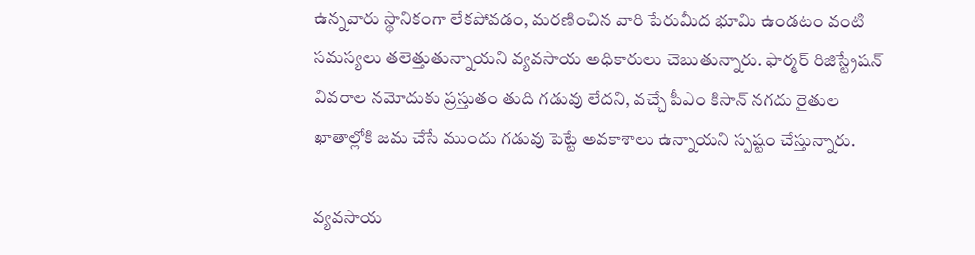ఉన్నవారు స్థానికంగా లేకపోవడం, మరణించిన వారి పేరుమీద భూమి ఉండటం వంటి సమస్యలు తలెత్తుతున్నాయని వ్యవసాయ అధికారులు చెబుతున్నారు. ఫార్మర్‌ రిజిస్ట్రేషన్‌ వివరాల నమోదుకు ప్రస్తుతం తుది గడువు లేదని, వచ్చే పీఎం కిసాన్‌ నగదు రైతుల ఖాతాల్లోకి జమ చేసే ముందు గడువు పెట్టే అవకాశాలు ఉన్నాయని స్పష్టం చేస్తున్నారు.

వ్యవసాయ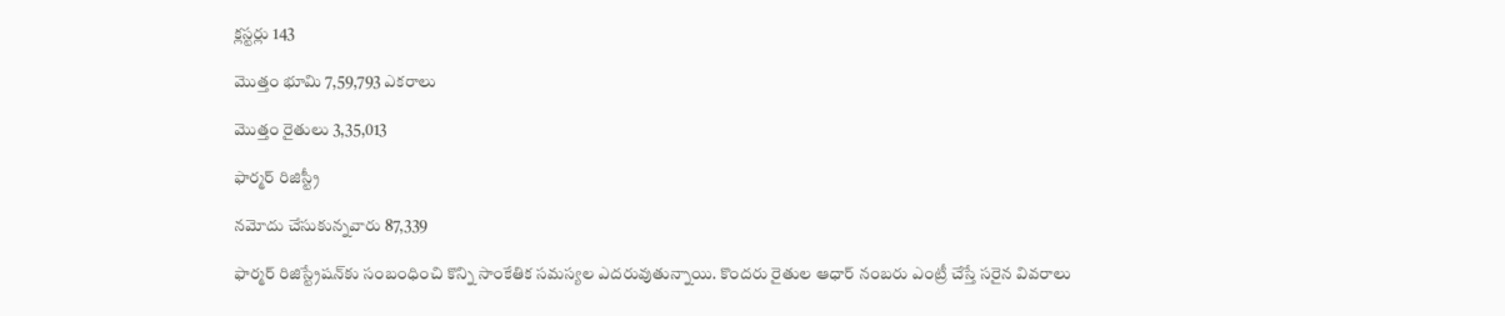క్లస్టర్లు 143

మొత్తం భూమి 7,59,793 ఎకరాలు

మొత్తం రైతులు 3,35,013

ఫార్మర్‌ రిజిస్ట్రీ

నమోదు చేసుకున్నవారు 87,339

ఫార్మర్‌ రిజిస్ట్రేషన్‌కు సంబంధించి కొన్ని సాంకేతిక సమస్యల ఎదరువుతున్నాయి. కొందరు రైతుల ఆధార్‌ నంబరు ఎంట్రీ చేస్తే సరైన వివరాలు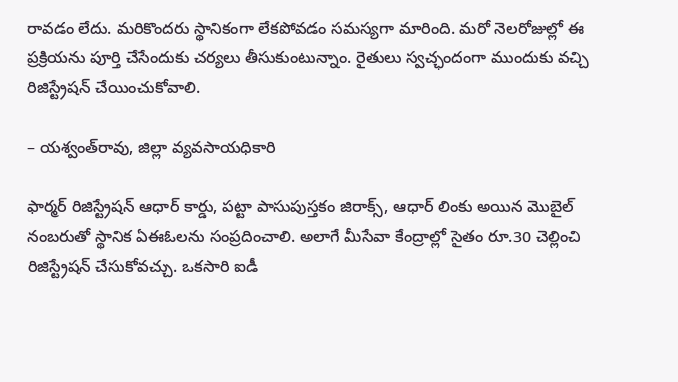రావడం లేదు. మరికొందరు స్థానికంగా లేకపోవడం సమస్యగా మారింది. మరో నెలరోజుల్లో ఈ ప్రక్రియను పూర్తి చేసేందుకు చర్యలు తీసుకుంటున్నాం. రైతులు స్వచ్ఛందంగా ముందుకు వచ్చి రిజిస్ట్రేషన్‌ చేయించుకోవాలి.

– యశ్వంత్‌రావు, జిల్లా వ్యవసాయధికారి

ఫార్మర్‌ రిజిస్ట్రేషన్‌ ఆధార్‌ కార్డు, పట్టా పాసుపుస్తకం జిరాక్స్‌, ఆధార్‌ లింకు అయిన మొబైల్‌ నంబరుతో స్థానిక ఏఈఓలను సంప్రదించాలి. అలాగే మీసేవా కేంద్రాల్లో సైతం రూ.30 చెల్లించి రిజిస్ట్రేషన్‌ చేసుకోవచ్చు. ఒకసారి ఐడీ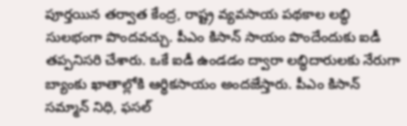పూర్తయిన తర్వాత కేంద్ర, రాష్ట్ర వ్యవసాయ పథకాల లబ్ధి సులభంగా పొందవచ్చు. పీఎం కిసాన్‌ సాయం పొందేందుకు ఐడీ తప్పనిసరి చేశారు. ఒకే ఐడీ ఉండడం ద్వారా లబ్ధిదారులకు నేరుగా బ్యాంకు ఖాతాల్లోకి ఆర్థికసాయం అందజేస్తారు. పీఎం కిసాన్‌ సమ్మాన్‌ నిధి, ఫసల్‌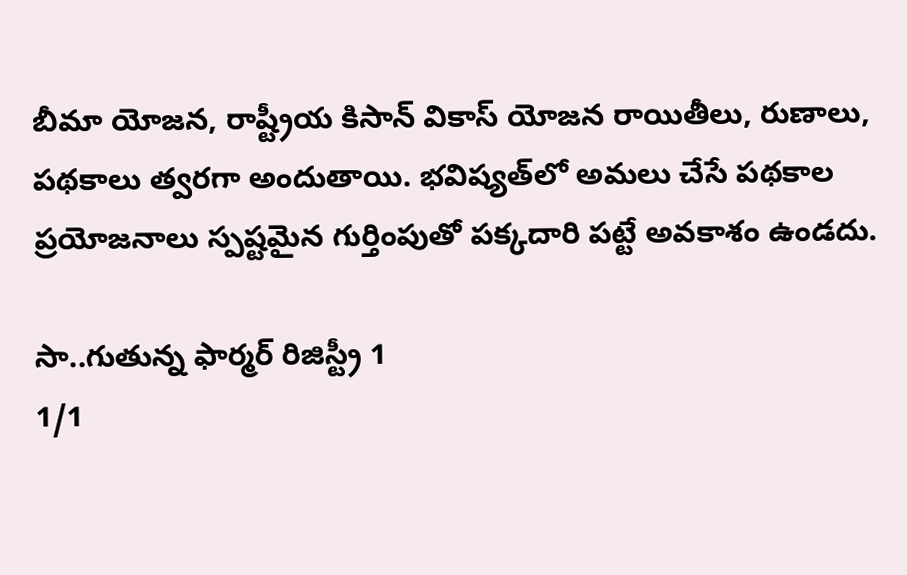బీమా యోజన, రాష్ట్రీయ కిసాన్‌ వికాస్‌ యోజన రాయితీలు, రుణాలు, పథకాలు త్వరగా అందుతాయి. భవిష్యత్‌లో అమలు చేసే పథకాల ప్రయోజనాలు స్పష్టమైన గుర్తింపుతో పక్కదారి పట్టే అవకాశం ఉండదు.

సా..గుతున్న ఫార్మర్‌ రిజిస్ట్రీ 1
1/1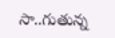సా..గుతున్న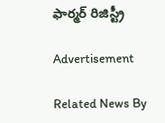ఫార్మర్‌ రిజిస్ట్రీ

Advertisement

Related News By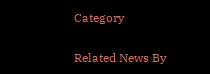Category

Related News By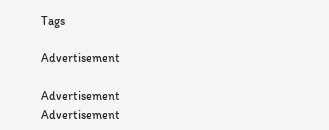Tags

Advertisement

Advertisement
Advertisement